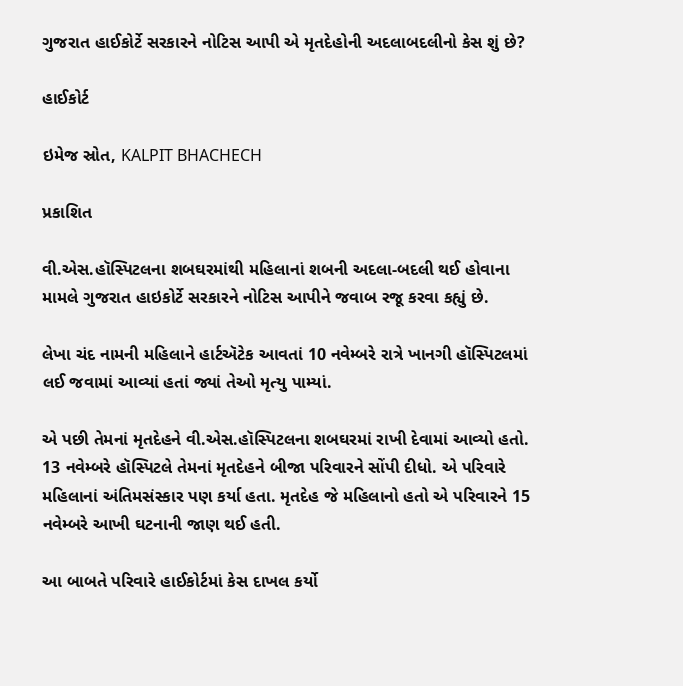ગુજરાત હાઈકોર્ટે સરકારને નોટિસ આપી એ મૃતદેહોની અદલાબદલીનો કેસ શું છે?

હાઈકોર્ટ

ઇમેજ સ્રોત, KALPIT BHACHECH

પ્રકાશિત

વી.એસ.હૉસ્પિટલના શબઘરમાંથી મહિલાનાં શબની અદલા-બદલી થઈ હોવાના મામલે ગુજરાત હાઇકોર્ટે સરકારને નોટિસ આપીને જવાબ રજૂ કરવા કહ્યું છે.

લેખા ચંદ નામની મહિલાને હાર્ટઍટેક આવતાં 10 નવેમ્બરે રાત્રે ખાનગી હૉસ્પિટલમાં લઈ જવામાં આવ્યાં હતાં જ્યાં તેઓ મૃત્યુ પામ્યાં.

એ પછી તેમનાં મૃતદેહને વી.એસ.હૉસ્પિટલના શબઘરમાં રાખી દેવામાં આવ્યો હતો. 13 નવેમ્બરે હૉસ્પિટલે તેમનાં મૃતદેહને બીજા પરિવારને સોંપી દીધો. એ પરિવારે મહિલાનાં અંતિમસંસ્કાર પણ કર્યા હતા. મૃતદેહ જે મહિલાનો હતો એ પરિવારને 15 નવેમ્બરે આખી ઘટનાની જાણ થઈ હતી.

આ બાબતે પરિવારે હાઈકોર્ટમાં કેસ દાખલ કર્યો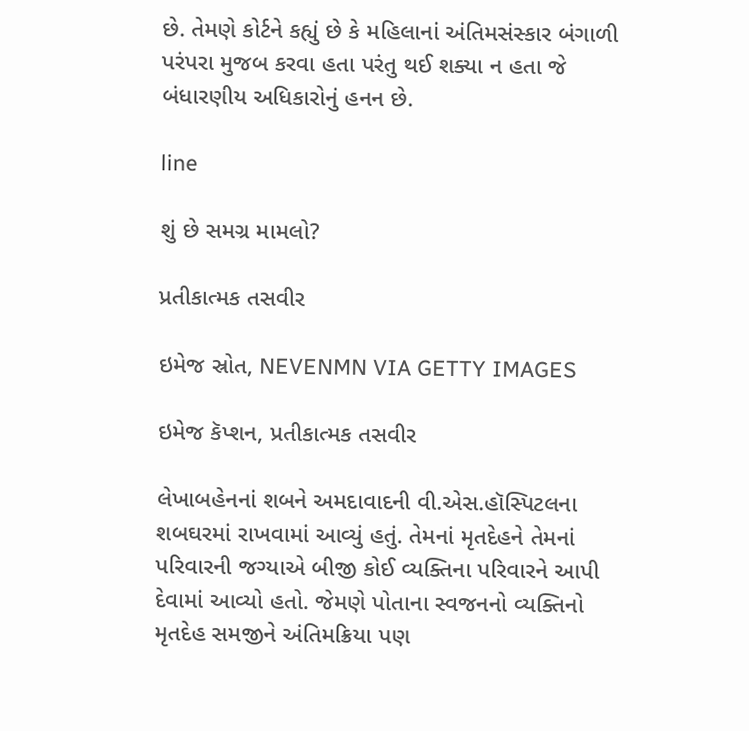છે. તેમણે કોર્ટને કહ્યું છે કે મહિલાનાં અંતિમસંસ્કાર બંગાળી પરંપરા મુજબ કરવા હતા પરંતુ થઈ શક્યા ન હતા જે બંધારણીય અધિકારોનું હનન છે.

line

શું છે સમગ્ર મામલો?

પ્રતીકાત્મક તસવીર

ઇમેજ સ્રોત, NEVENMN VIA GETTY IMAGES

ઇમેજ કૅપ્શન, પ્રતીકાત્મક તસવીર

લેખાબહેનનાં શબને અમદાવાદની વી.એસ.હૉસ્પિટલના શબઘરમાં રાખવામાં આવ્યું હતું. તેમનાં મૃતદેહને તેમનાં પરિવારની જગ્યાએ બીજી કોઈ વ્યક્તિના પરિવારને આપી દેવામાં આવ્યો હતો. જેમણે પોતાના સ્વજનનો વ્યક્તિનો મૃતદેહ સમજીને અંતિમક્રિયા પણ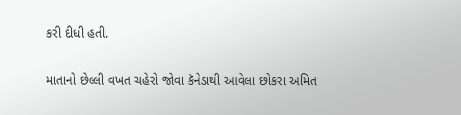કરી દીધી હતી.

માતાનો છેલ્લી વખત ચહેરો જોવા કૅનેડાથી આવેલા છોકરા અમિત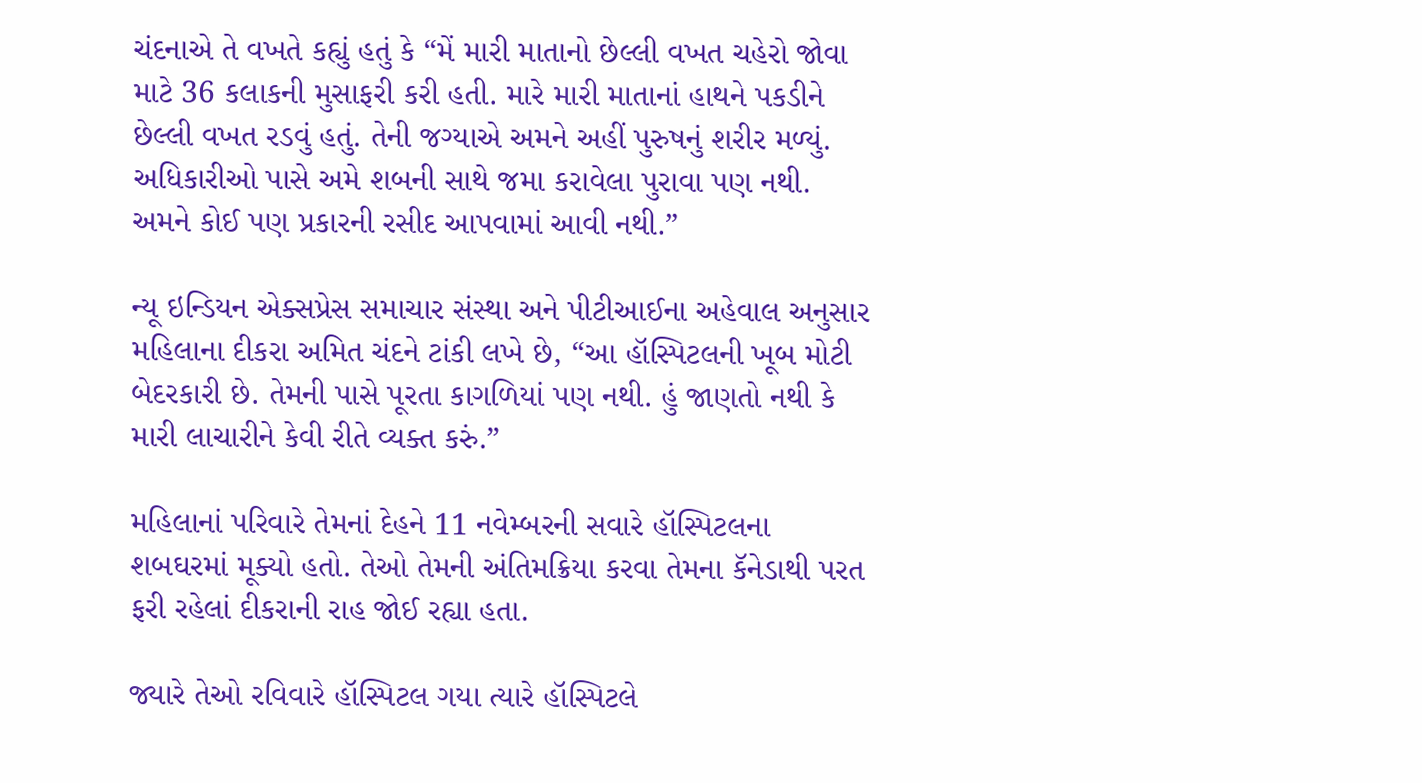ચંદનાએ તે વખતે કહ્યું હતું કે “મેં મારી માતાનો છેલ્લી વખત ચહેરો જોવા માટે 36 કલાકની મુસાફરી કરી હતી. મારે મારી માતાનાં હાથને પકડીને છેલ્લી વખત રડવું હતું. તેની જગ્યાએ અમને અહીં પુરુષનું શરીર મળ્યું. અધિકારીઓ પાસે અમે શબની સાથે જમા કરાવેલા પુરાવા પણ નથી. અમને કોઈ પણ પ્રકારની રસીદ આપવામાં આવી નથી.”

ન્યૂ ઇન્ડિયન એક્સપ્રેસ સમાચાર સંસ્થા અને પીટીઆઈના અહેવાલ અનુસાર મહિલાના દીકરા અમિત ચંદને ટાંકી લખે છે, “આ હૉસ્પિટલની ખૂબ મોટી બેદરકારી છે. તેમની પાસે પૂરતા કાગળિયાં પણ નથી. હું જાણતો નથી કે મારી લાચારીને કેવી રીતે વ્યક્ત કરું.”

મહિલાનાં પરિવારે તેમનાં દેહને 11 નવેમ્બરની સવારે હૉસ્પિટલના શબઘરમાં મૂક્યો હતો. તેઓ તેમની અંતિમક્રિયા કરવા તેમના કૅનેડાથી પરત ફરી રહેલાં દીકરાની રાહ જોઈ રહ્યા હતા.

જ્યારે તેઓ રવિવારે હૉસ્પિટલ ગયા ત્યારે હૉસ્પિટલે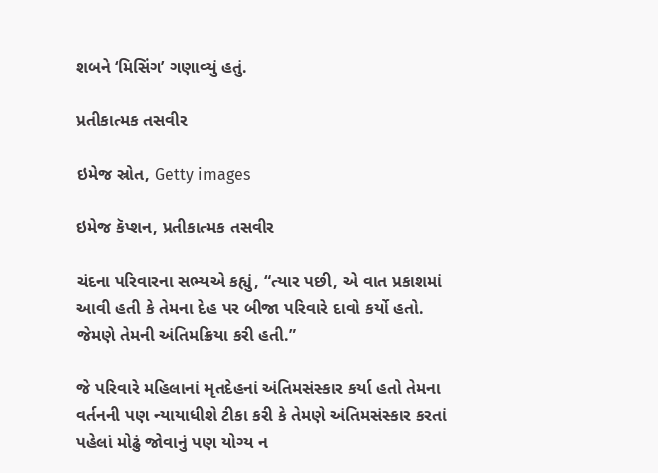શબને ‘મિસિંગ’ ગણાવ્યું હતું.

પ્રતીકાત્મક તસવીર

ઇમેજ સ્રોત, Getty images

ઇમેજ કૅપ્શન, પ્રતીકાત્મક તસવીર

ચંદના પરિવારના સભ્યએ કહ્યું, “ત્યાર પછી, એ વાત પ્રકાશમાં આવી હતી કે તેમના દેહ પર બીજા પરિવારે દાવો કર્યો હતો. જેમણે તેમની અંતિમક્રિયા કરી હતી.”

જે પરિવારે મહિલાનાં મૃતદેહનાં અંતિમસંસ્કાર કર્યા હતો તેમના વર્તનની પણ ન્યાયાધીશે ટીકા કરી કે તેમણે અંતિમસંસ્કાર કરતાં પહેલાં મોઢું જોવાનું પણ યોગ્ય ન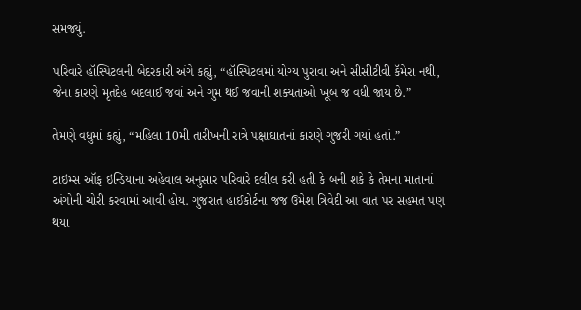સમજ્યું.

પરિવારે હૉસ્પિટલની બેદરકારી અંગે કહ્યું, “હૉસ્પિટલમાં યોગ્ય પુરાવા અને સીસીટીવી કૅમેરા નથી, જેના કારણે મૃતદેહ બદલાઈ જવાં અને ગુમ થઈ જવાની શક્યતાઓ ખૂબ જ વધી જાય છે.”

તેમણે વધુમાં કહ્યું, “મહિલા 10મી તારીખની રાત્રે પક્ષાઘાતનાં કારણે ગુજરી ગયાં હતાં.”

ટાઇમ્સ ઑફ ઇન્ડિયાના અહેવાલ અનુસાર પરિવારે દલીલ કરી હતી કે બની શકે કે તેમના માતાનાં અંગોની ચોરી કરવામાં આવી હોય. ગુજરાત હાઈકોર્ટના જજ ઉમેશ ત્રિવેદી આ વાત પર સહમત પણ થયા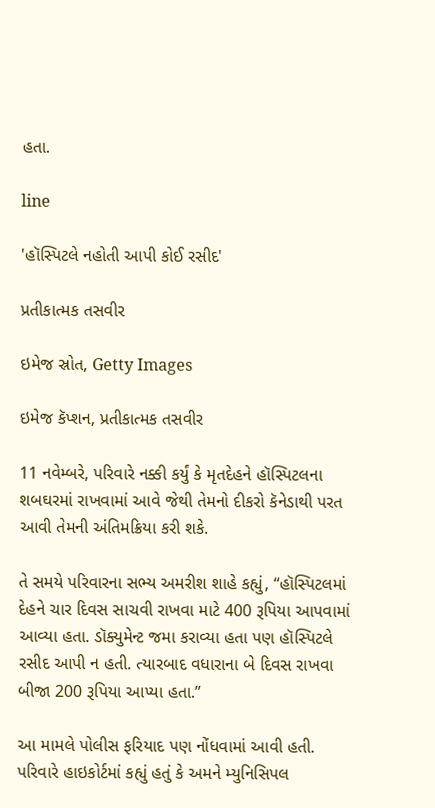હતા.

line

'હૉસ્પિટલે નહોતી આપી કોઈ રસીદ'

પ્રતીકાત્મક તસવીર

ઇમેજ સ્રોત, Getty Images

ઇમેજ કૅપ્શન, પ્રતીકાત્મક તસવીર

11 નવેમ્બરે, પરિવારે નક્કી કર્યું કે મૃતદેહને હૉસ્પિટલના શબઘરમાં રાખવામાં આવે જેથી તેમનો દીકરો કૅનેડાથી પરત આવી તેમની અંતિમક્રિયા કરી શકે.

તે સમયે પરિવારના સભ્ય અમરીશ શાહે કહ્યું, “હૉસ્પિટલમાં દેહને ચાર દિવસ સાચવી રાખવા માટે 400 રૂપિયા આપવામાં આવ્યા હતા. ડૉક્યુમેન્ટ જમા કરાવ્યા હતા પણ હૉસ્પિટલે રસીદ આપી ન હતી. ત્યારબાદ વધારાના બે દિવસ રાખવા બીજા 200 રૂપિયા આપ્યા હતા.”

આ મામલે પોલીસ ફરિયાદ પણ નોંધવામાં આવી હતી. પરિવારે હાઇકોર્ટમાં કહ્યું હતું કે અમને મ્યુનિસિપલ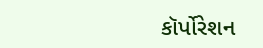કૉર્પોરેશન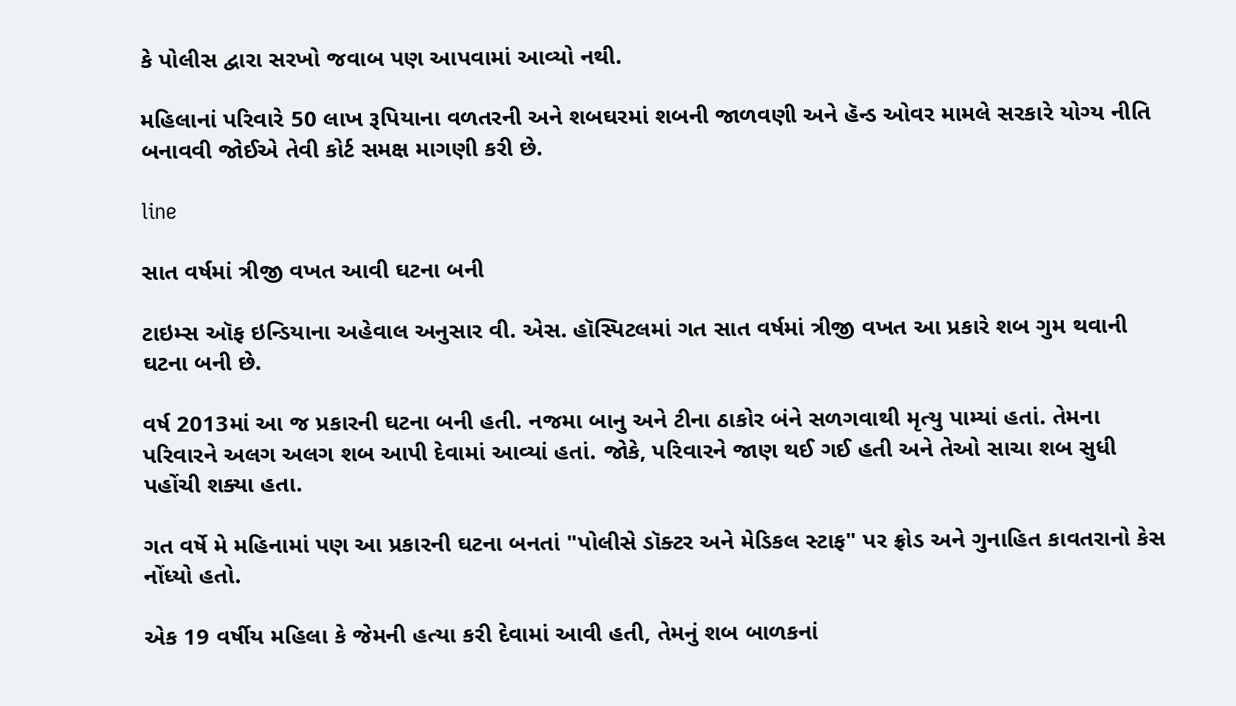કે પોલીસ દ્વારા સરખો જવાબ પણ આપવામાં આવ્યો નથી.

મહિલાનાં પરિવારે 50 લાખ રૂપિયાના વળતરની અને શબઘરમાં શબની જાળવણી અને હૅન્ડ ઓવર મામલે સરકારે યોગ્ય નીતિ બનાવવી જોઈએ તેવી કોર્ટ સમક્ષ માગણી કરી છે.

line

સાત વર્ષમાં ત્રીજી વખત આવી ઘટના બની

ટાઇમ્સ ઑફ ઇન્ડિયાના અહેવાલ અનુસાર વી. એસ. હૉસ્પિટલમાં ગત સાત વર્ષમાં ત્રીજી વખત આ પ્રકારે શબ ગુમ થવાની ઘટના બની છે.

વર્ષ 2013માં આ જ પ્રકારની ઘટના બની હતી. નજમા બાનુ અને ટીના ઠાકોર બંને સળગવાથી મૃત્યુ પામ્યાં હતાં. તેમના પરિવારને અલગ અલગ શબ આપી દેવામાં આવ્યાં હતાં. જોકે, પરિવારને જાણ થઈ ગઈ હતી અને તેઓ સાચા શબ સુધી પહોંચી શક્યા હતા.

ગત વર્ષે મે મહિનામાં પણ આ પ્રકારની ઘટના બનતાં "પોલીસે ડૉક્ટર અને મેડિકલ સ્ટાફ" પર ફ્રોડ અને ગુનાહિત કાવતરાનો કેસ નોંધ્યો હતો.

એક 19 વર્ષીય મહિલા કે જેમની હત્યા કરી દેવામાં આવી હતી, તેમનું શબ બાળકનાં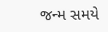જન્મ સમયે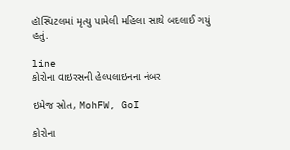હૉસ્પિટલમાં મૃત્યુ પામેલી મહિલા સાથે બદલાઈ ગયું હતું.

line
કોરોના વાઇરસની હેલ્પલાઇનના નંબર

ઇમેજ સ્રોત, MohFW, GoI

કોરોના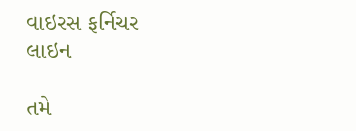વાઇરસ ફર્નિચર
લાઇન

તમે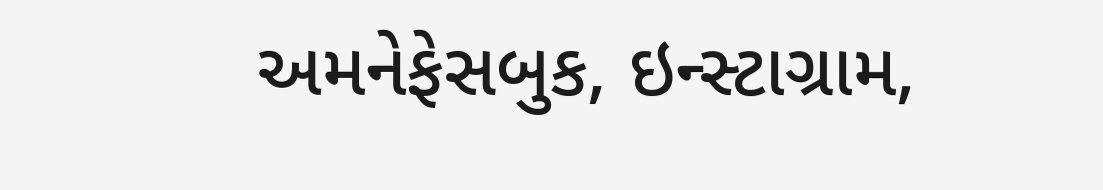અમનેફેસબુક, ઇન્સ્ટાગ્રામ,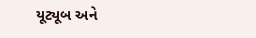યૂટ્યૂબ અને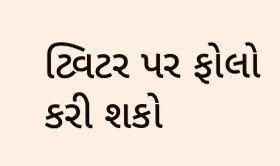ટ્વિટર પર ફોલો કરી શકો